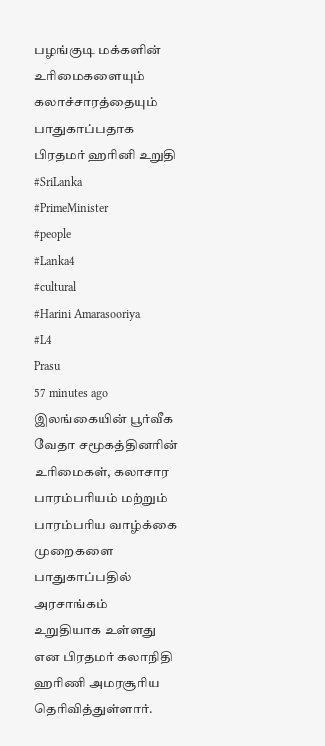பழங்குடி மக்களின் உரிமைகளையும் கலாச்சாரத்தையும் பாதுகாப்பதாக பிரதமர் ஹரினி உறுதி
#SriLanka
#PrimeMinister
#people
#Lanka4
#cultural
#Harini Amarasooriya
#L4
Prasu
57 minutes ago
இலங்கையின் பூர்வீக வேதா சமூகத்தினரின் உரிமைகள், கலாசார பாரம்பரியம் மற்றும் பாரம்பரிய வாழ்க்கை முறைகளை பாதுகாப்பதில் அரசாங்கம் உறுதியாக உள்ளது என பிரதமர் கலாநிதி ஹரிணி அமரசூரிய தெரிவித்துள்ளார்.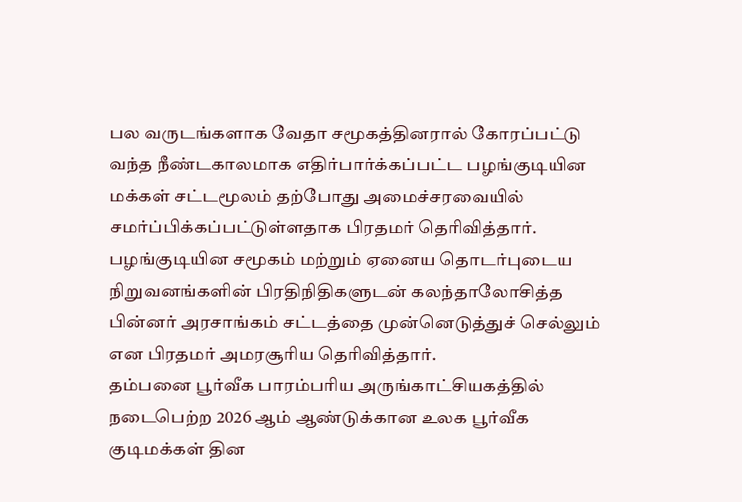பல வருடங்களாக வேதா சமூகத்தினரால் கோரப்பட்டு வந்த நீண்டகாலமாக எதிர்பார்க்கப்பட்ட பழங்குடியின மக்கள் சட்டமூலம் தற்போது அமைச்சரவையில் சமர்ப்பிக்கப்பட்டுள்ளதாக பிரதமர் தெரிவித்தார்.
பழங்குடியின சமூகம் மற்றும் ஏனைய தொடர்புடைய நிறுவனங்களின் பிரதிநிதிகளுடன் கலந்தாலோசித்த பின்னர் அரசாங்கம் சட்டத்தை முன்னெடுத்துச் செல்லும் என பிரதமர் அமரசூரிய தெரிவித்தார்.
தம்பனை பூர்வீக பாரம்பரிய அருங்காட்சியகத்தில் நடைபெற்ற 2026 ஆம் ஆண்டுக்கான உலக பூர்வீக குடிமக்கள் தின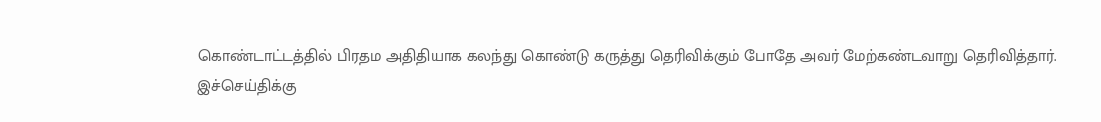கொண்டாட்டத்தில் பிரதம அதிதியாக கலந்து கொண்டு கருத்து தெரிவிக்கும் போதே அவர் மேற்கண்டவாறு தெரிவித்தார்.
இச்செய்திக்கு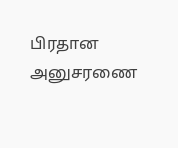பிரதான அனுசரணை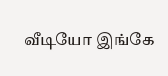வீடியோ இங்கே